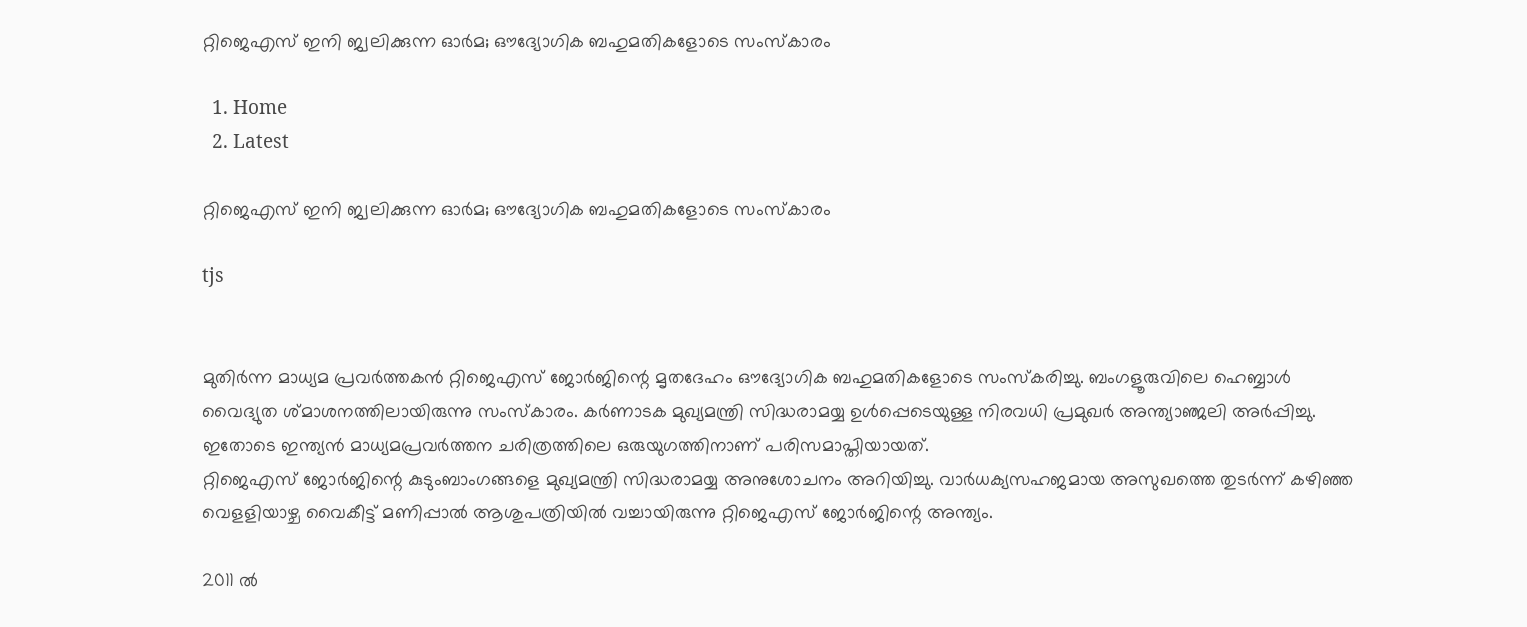റ്റിജെഎസ് ഇനി ജ്വലിക്കുന്ന ഓർമ; ഔദ്യോഗിക ബഹുമതികളോടെ സംസ്‌കാരം

  1. Home
  2. Latest

റ്റിജെഎസ് ഇനി ജ്വലിക്കുന്ന ഓർമ; ഔദ്യോഗിക ബഹുമതികളോടെ സംസ്‌കാരം

tjs


മുതിർന്ന മാധ്യമ പ്രവർത്തകൻ റ്റിജെഎസ് ജോർജിന്റെ മൃതദേഹം ഔദ്യോഗിക ബഹുമതികളോടെ സംസ്‌കരിച്ചു. ബംഗളൂരുവിലെ ഹെബ്ബാൾ വൈദ്യുത ശ്മാശനത്തിലായിരുന്നു സംസ്‌കാരം. കർണാടക മുഖ്യമന്ത്രി സിദ്ധരാമയ്യ ഉൾപ്പെടെയുള്ള നിരവധി പ്രമുഖർ അന്ത്യാഞ്ജലി അർപ്പിച്ചു. ഇതോടെ ഇന്ത്യൻ മാധ്യമപ്രവർത്തന ചരിത്രത്തിലെ ഒരുയുഗത്തിനാണ് പരിസമാപ്തിയായത്.
റ്റിജെഎസ് ജോർജിന്റെ കുടുംബാംഗങ്ങളെ മുഖ്യമന്ത്രി സിദ്ധരാമയ്യ അനുശോചനം അറിയിച്ചു. വാർധക്യസഹജമായ അസുഖത്തെ തുടർന്ന് കഴിഞ്ഞ വെളളിയാഴ്ച വൈകീട്ട് മണിപ്പാൽ ആശുപത്രിയിൽ വച്ചായിരുന്നു റ്റിജെഎസ് ജോർജിന്റെ അന്ത്യം.

2011 ൽ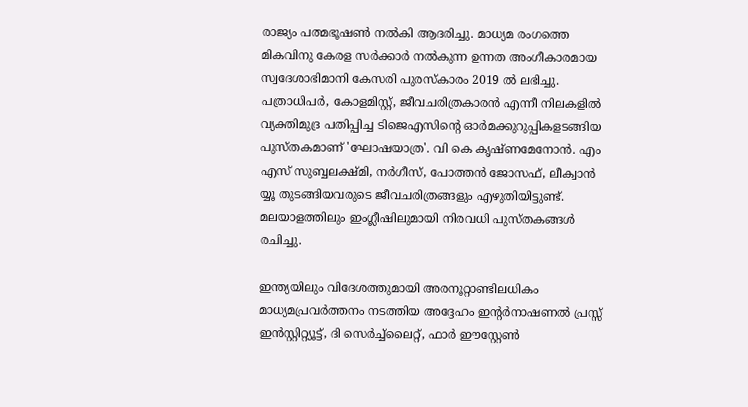രാജ്യം പത്മഭൂഷൺ നൽകി ആദരിച്ചു. മാധ്യമ രംഗത്തെ മികവിനു കേരള സർക്കാർ നൽകുന്ന ഉന്നത അംഗീകാരമായ സ്വദേശാഭിമാനി കേസരി പുരസ്‌കാരം 2019 ൽ ലഭിച്ചു. പത്രാധിപർ, കോളമിസ്റ്റ്, ജീവചരിത്രകാരൻ എന്നീ നിലകളിൽ വ്യക്തിമുദ്ര പതിപ്പിച്ച ടിജെഎസിന്റെ ഓർമക്കുറുപ്പികളടങ്ങിയ പുസ്തകമാണ് 'ഘോഷയാത്ര'. വി കെ കൃഷ്ണമേനോൻ. എം എസ് സുബ്ബലക്ഷ്മി, നർഗീസ്, പോത്തൻ ജോസഫ്, ലീക്വാൻ യ്യൂ തുടങ്ങിയവരുടെ ജീവചരിത്രങ്ങളും എഴുതിയിട്ടുണ്ട്. മലയാളത്തിലും ഇംഗ്ലീഷിലുമായി നിരവധി പുസ്തകങ്ങൾ രചിച്ചു.

ഇന്ത്യയിലും വിദേശത്തുമായി അരനൂറ്റാണ്ടിലധികം മാധ്യമപ്രവർത്തനം നടത്തിയ അദ്ദേഹം ഇന്റർനാഷണൽ പ്രസ്സ് ഇൻസ്റ്റിറ്റ്യൂട്ട്, ദി സെർച്ച്ലൈറ്റ്, ഫാർ ഈസ്റ്റേൺ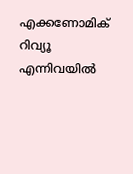എക്കണോമിക് റിവ്യൂ എന്നിവയിൽ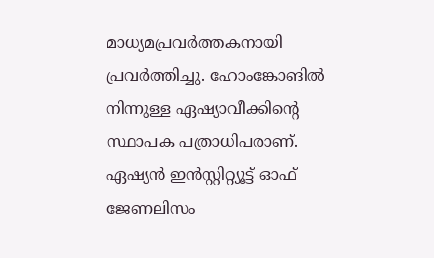മാധ്യമപ്രവർത്തകനായി പ്രവർത്തിച്ചു. ഹോംങ്കോങിൽ നിന്നുള്ള ഏഷ്യാവീക്കിന്റെ സ്ഥാപക പത്രാധിപരാണ്. ഏഷ്യൻ ഇൻസ്റ്റിറ്റ്യൂട്ട് ഓഫ് ജേണലിസം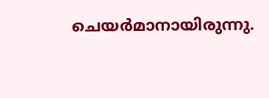ചെയർമാനായിരുന്നു.